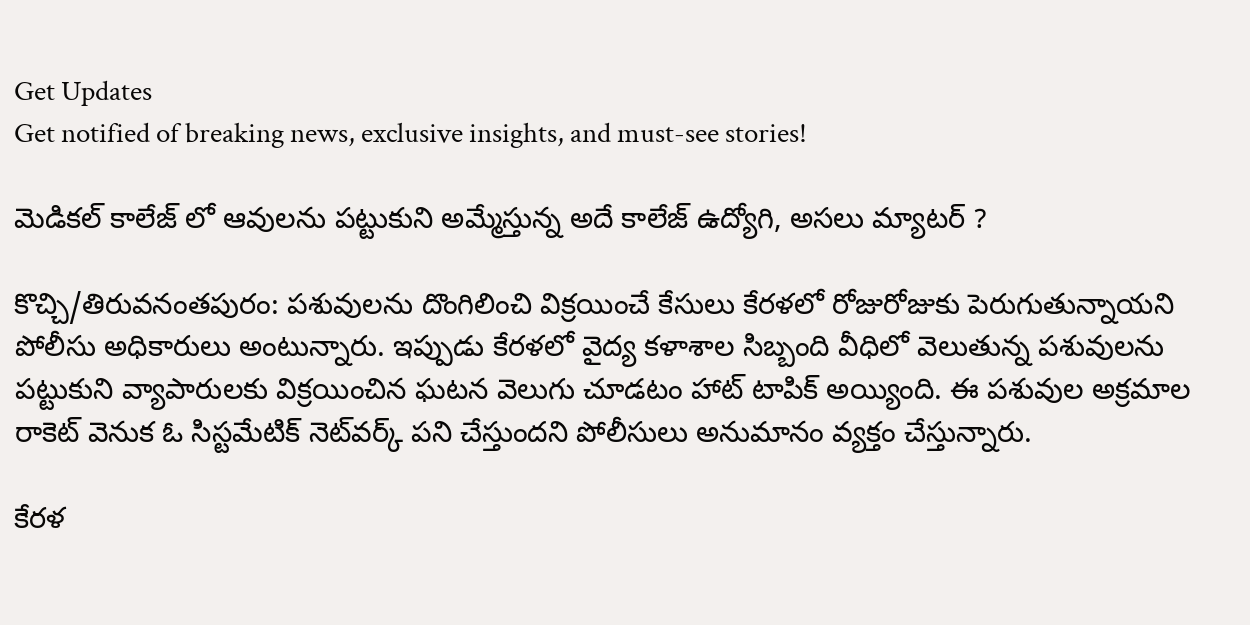Get Updates
Get notified of breaking news, exclusive insights, and must-see stories!

మెడికల్ కాలేజ్ లో ఆవులను పట్టుకుని అమ్మేస్తున్న అదే కాలేజ్ ఉద్యోగి, అసలు మ్యాటర్ ?

కొచ్చి/తిరువనంతపురం: పశువులను దొంగిలించి విక్రయించే కేసులు కేరళలో రోజురోజుకు పెరుగుతున్నాయని పోలీసు అధికారులు అంటున్నారు. ఇప్పుడు కేరళలో వైద్య కళాశాల సిబ్బంది వీధిలో వెలుతున్న పశువులను పట్టుకుని వ్యాపారులకు విక్రయించిన ఘటన వెలుగు చూడటం హాట్ టాపిక్ అయ్యింది. ఈ పశువుల అక్రమాల రాకెట్ వెనుక ఓ సిస్టమేటిక్ నెట్‌వర్క్ పని చేస్తుందని పోలీసులు అనుమానం వ్యక్తం చేస్తున్నారు.

కేరళ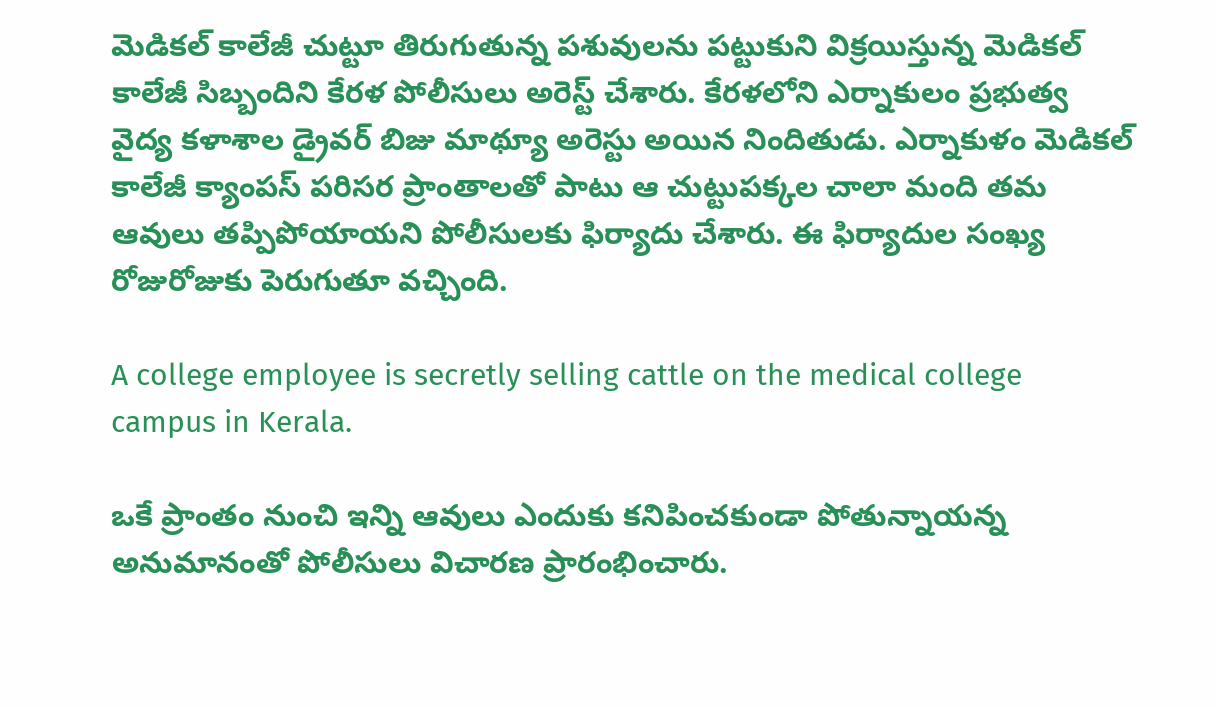మెడికల్ కాలేజీ చుట్టూ తిరుగుతున్న పశువులను పట్టుకుని విక్రయిస్తున్న మెడికల్ కాలేజీ సిబ్బందిని కేరళ పోలీసులు అరెస్ట్ చేశారు. కేరళలోని ఎర్నాకులం ప్రభుత్వ వైద్య కళాశాల డ్రైవర్ బిజు మాథ్యూ అరెస్టు అయిన నిందితుడు. ఎర్నాకుళం మెడికల్ కాలేజీ క్యాంపస్ పరిసర ప్రాంతాలతో పాటు ఆ చుట్టుపక్కల చాలా మంది తమ ఆవులు తప్పిపోయాయని పోలీసులకు ఫిర్యాదు చేశారు. ఈ ఫిర్యాదుల సంఖ్య రోజురోజుకు పెరుగుతూ వచ్చింది.

A college employee is secretly selling cattle on the medical college campus in Kerala.

ఒకే ప్రాంతం నుంచి ఇన్ని ఆవులు ఎందుకు కనిపించకుండా పోతున్నాయన్న అనుమానంతో పోలీసులు విచారణ ప్రారంభించారు.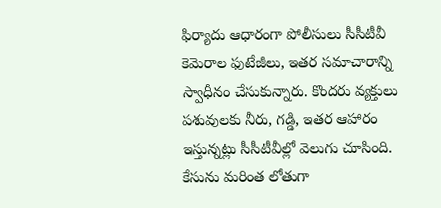ఫిర్యాదు ఆధారంగా పోలీసులు సీసీటీవీ కెమెరాల ఫుటేజీలు, ఇతర సమాచారాన్ని స్వాధీనం చేసుకున్నారు. కొందరు వ్యక్తులు పశువులకు నీరు, గడ్డి, ఇతర ఆహారం ఇస్తున్నట్లు సీసీటీవీల్లో వెలుగు చూసింది. కేసును మరింత లోతుగా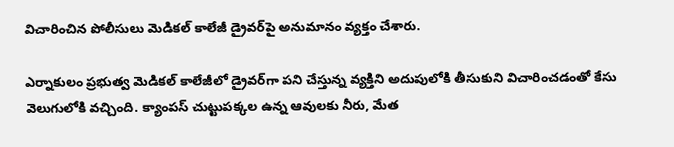విచారించిన పోలీసులు మెడికల్ కాలేజీ డ్రైవర్‌పై అనుమానం వ్యక్తం చేశారు.

ఎర్నాకులం ప్రభుత్వ మెడికల్ కాలేజీలో డ్రైవర్‌గా పని చేస్తున్న వ్యక్తిని అదుపులోకి తీసుకుని విచారించడంతో కేసు వెలుగులోకి వచ్చింది. క్యాంపస్ చుట్టుపక్కల ఉన్న ఆవులకు నీరు, మేత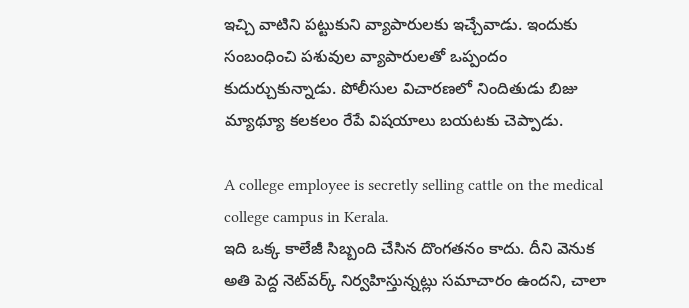ఇచ్చి వాటిని పట్టుకుని వ్యాపారులకు ఇచ్చేవాడు. ఇందుకు సంబంధించి పశువుల వ్యాపారులతో ఒప్పందం కుదుర్చుకున్నాడు. పోలీసుల విచారణలో నిందితుడు బిజు మ్యాథ్యూ కలకలం రేపే విషయాలు బయటకు చెప్పాడు.

A college employee is secretly selling cattle on the medical college campus in Kerala.
ఇది ఒక్క కాలేజీ సిబ్బంది చేసిన దొంగతనం కాదు. దీని వెనుక అతి పెద్ద నెట్‌వర్క్ నిర్వహిస్తున్నట్లు సమాచారం ఉందని, చాలా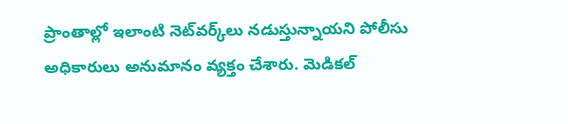ప్రాంతాల్లో ఇలాంటి నెట్‌వర్క్‌లు నడుస్తున్నాయని పోలీసు అధికారులు అనుమానం వ్యక్తం చేశారు. మెడికల్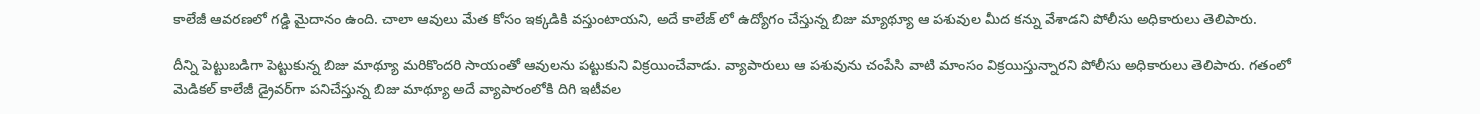కాలేజీ ఆవరణలో గడ్డి మైదానం ఉంది. చాలా ఆవులు మేత కోసం ఇక్కడికి వస్తుంటాయని, అదే కాలేజ్ లో ఉద్యోగం చేస్తున్న బిజు మ్యాథ్యూ ఆ పశువుల మీద కన్ను వేశాడని పోలీసు అధికారులు తెలిపారు.

దీన్ని పెట్టుబడిగా పెట్టుకున్న బిజు మాథ్యూ మరికొందరి సాయంతో ఆవులను పట్టుకుని విక్రయించేవాడు. వ్యాపారులు ఆ పశువును చంపేసి వాటి మాంసం విక్రయిస్తున్నారని పోలీసు అధికారులు తెలిపారు. గతంలో మెడికల్ కాలేజీ డ్రైవర్‌గా పనిచేస్తున్న బిజు మాథ్యూ అదే వ్యాపారంలోకి దిగి ఇటీవల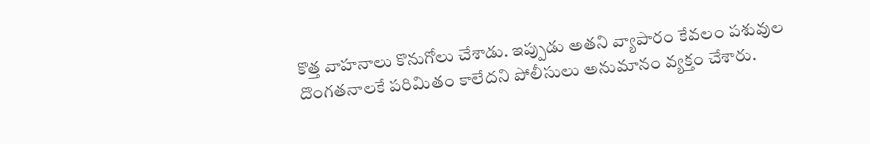కొత్త వాహనాలు కొనుగోలు చేశాడు. ఇప్పుడు అతని వ్యాపారం కేవలం పశువుల దొంగతనాలకే పరిమితం కాలేదని పోలీసులు అనుమానం వ్యక్తం చేశారు.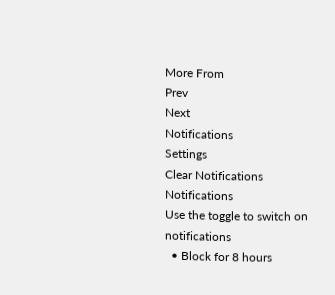More From
Prev
Next
Notifications
Settings
Clear Notifications
Notifications
Use the toggle to switch on notifications
  • Block for 8 hours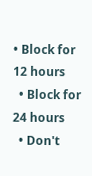• Block for 12 hours
  • Block for 24 hours
  • Don't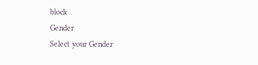block
Gender
Select your Gender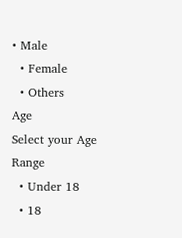• Male
  • Female
  • Others
Age
Select your Age Range
  • Under 18
  • 18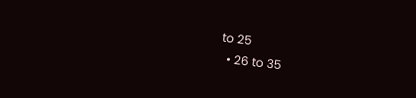to 25
  • 26 to 35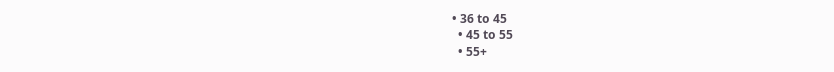• 36 to 45
  • 45 to 55
  • 55+